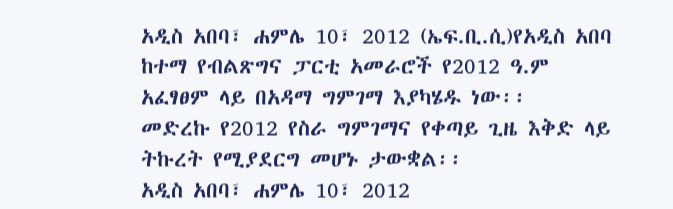አዲስ አበባ፣ ሐምሌ 10፣ 2012 (ኤፍ.ቢ.ሲ)የአዲስ አበባ ከተማ የብልጽግና ፓርቲ አመራሮች የ2012 ዓ.ም አፈፃፀም ላይ በአዳማ ግምገማ እያካሄዱ ነው፡፡
መድረኩ የ2012 የስራ ግምገማና የቀጣይ ጊዜ እቅድ ላይ ትኩረት የሚያደርግ መሆኑ ታውቋል፡፡
አዲስ አበባ፣ ሐምሌ 10፣ 2012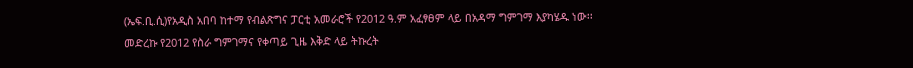(ኤፍ.ቢ.ሲ)የአዲስ አበባ ከተማ የብልጽግና ፓርቲ አመራሮች የ2012 ዓ.ም አፈፃፀም ላይ በአዳማ ግምገማ እያካሄዱ ነው፡፡
መድረኩ የ2012 የስራ ግምገማና የቀጣይ ጊዜ እቅድ ላይ ትኩረት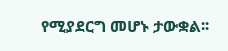የሚያደርግ መሆኑ ታውቋል፡፡